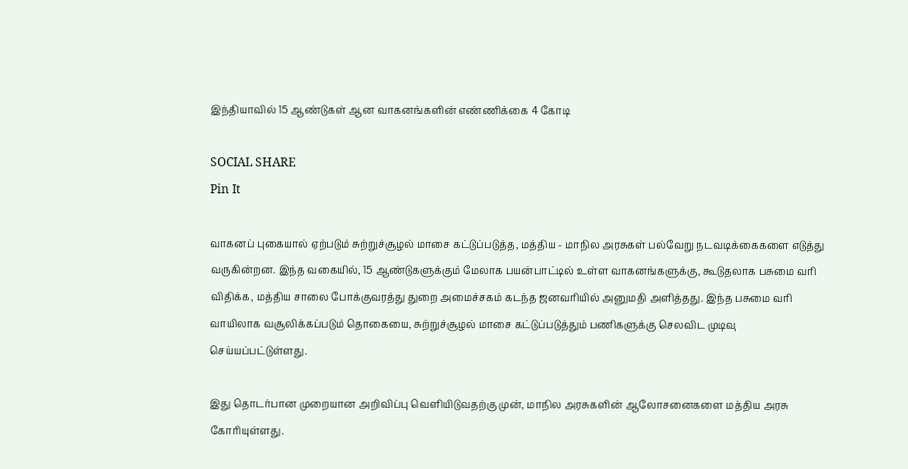இந்தியாவில் 15 ஆண்டுகள் ஆன வாகனங்களின் எண்ணிக்கை 4 கோடி

SOCIAL SHARE
Pin It

வாகனப் புகையால் ஏற்படும் சுற்றுச்சூழல் மாசை கட்டுப்படுத்த, மத்திய - மாநில அரசுகள் பல்வேறு நடவடிக்கைகளை எடுத்து வருகின்றன. இந்த வகையில், 15 ஆண்டுகளுக்கும் மேலாக பயன்பாட்டில் உள்ள வாகனங்களுக்கு, கூடுதலாக பசுமை வரி விதிக்க, மத்திய சாலை போக்குவரத்து துறை அமைச்சகம் கடந்த ஜனவரியில் அனுமதி அளித்தது. இந்த பசுமை வரி வாயிலாக வசூலிக்கப்படும் தொகையை, சுற்றுச்சூழல் மாசை கட்டுப்படுத்தும் பணிகளுக்கு செலவிட முடிவு செய்யப்பட்டுள்ளது.

இது தொடர்பான முறையான அறிவிப்பு வெளியிடுவதற்கு முன், மாநில அரசுகளின் ஆலோசனைகளை மத்திய அரசு கோரியுள்ளது.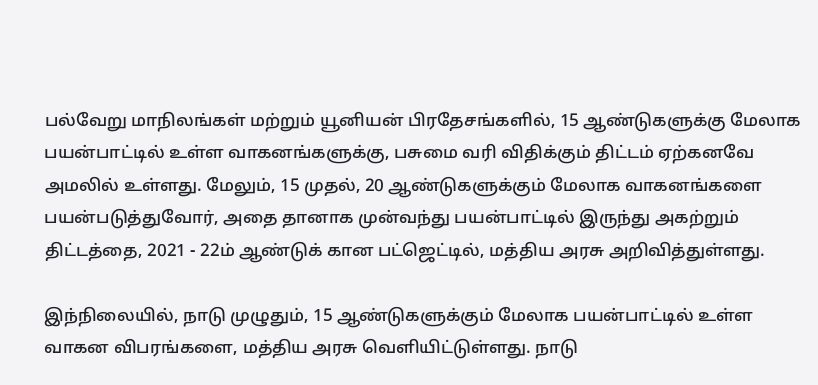பல்வேறு மாநிலங்கள் மற்றும் யூனியன் பிரதேசங்களில், 15 ஆண்டுகளுக்கு மேலாக பயன்பாட்டில் உள்ள வாகனங்களுக்கு, பசுமை வரி விதிக்கும் திட்டம் ஏற்கனவே அமலில் உள்ளது. மேலும், 15 முதல், 20 ஆண்டுகளுக்கும் மேலாக வாகனங்களை பயன்படுத்துவோர், அதை தானாக முன்வந்து பயன்பாட்டில் இருந்து அகற்றும் திட்டத்தை, 2021 - 22ம் ஆண்டுக் கான பட்ஜெட்டில், மத்திய அரசு அறிவித்துள்ளது.

இந்நிலையில், நாடு முழுதும், 15 ஆண்டுகளுக்கும் மேலாக பயன்பாட்டில் உள்ள வாகன விபரங்களை, மத்திய அரசு வெளியிட்டுள்ளது. நாடு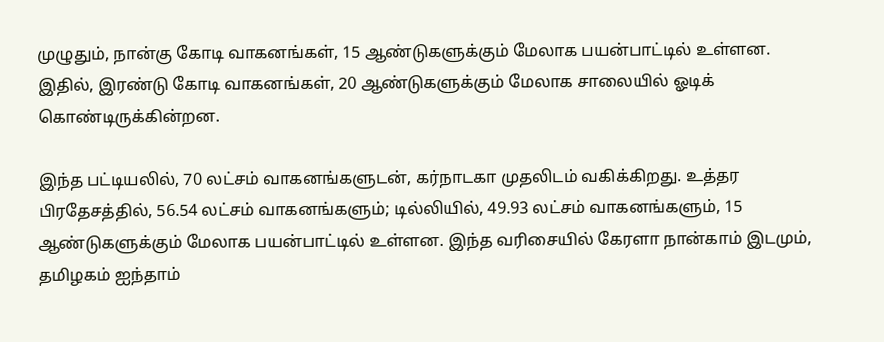முழுதும், நான்கு கோடி வாகனங்கள், 15 ஆண்டுகளுக்கும் மேலாக பயன்பாட்டில் உள்ளன. இதில், இரண்டு கோடி வாகனங்கள், 20 ஆண்டுகளுக்கும் மேலாக சாலையில் ஓடிக் கொண்டிருக்கின்றன.

இந்த பட்டியலில், 70 லட்சம் வாகனங்களுடன், கர்நாடகா முதலிடம் வகிக்கிறது. உத்தர பிரதேசத்தில், 56.54 லட்சம் வாகனங்களும்; டில்லியில், 49.93 லட்சம் வாகனங்களும், 15 ஆண்டுகளுக்கும் மேலாக பயன்பாட்டில் உள்ளன. இந்த வரிசையில் கேரளா நான்காம் இடமும்,  தமிழகம் ஐந்தாம்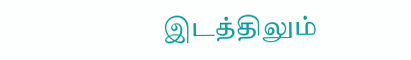இடத்திலும்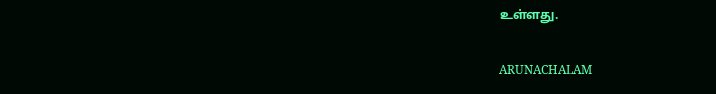உள்ளது.

ARUNACHALAM